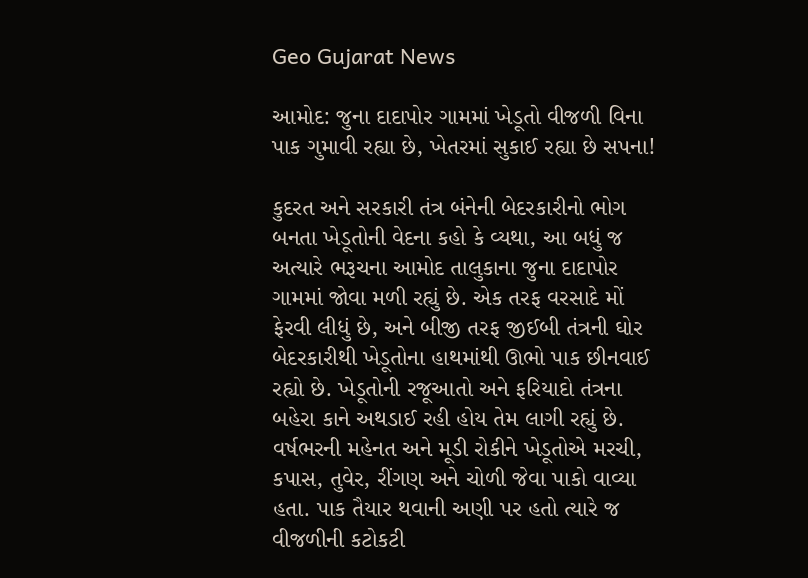Geo Gujarat News

આમોદ: જુના દાદાપોર ગામમાં ખેડૂતો વીજળી વિના પાક ગુમાવી રહ્યા છે, ખેતરમાં સુકાઈ રહ્યા છે સપના!

કુદરત અને સરકારી તંત્ર બંનેની બેદરકારીનો ભોગ બનતા ખેડૂતોની વેદના કહો કે વ્યથા, આ બધું જ અત્યારે ભરૂચના આમોદ તાલુકાના જુના દાદાપોર ગામમાં જોવા મળી રહ્યું છે. એક તરફ વરસાદે મોં ફેરવી લીધું છે, અને બીજી તરફ જીઈબી તંત્રની ઘોર બેદરકારીથી ખેડૂતોના હાથમાંથી ઊભો પાક છીનવાઈ રહ્યો છે. ખેડૂતોની રજૂઆતો અને ફરિયાદો તંત્રના બહેરા કાને અથડાઈ રહી હોય તેમ લાગી રહ્યું છે. વર્ષભરની મહેનત અને મૂડી રોકીને ખેડૂતોએ મરચી, કપાસ, તુવેર, રીંગણ અને ચોળી જેવા પાકો વાવ્યા હતા. પાક તૈયાર થવાની અણી પર હતો ત્યારે જ વીજળીની કટોકટી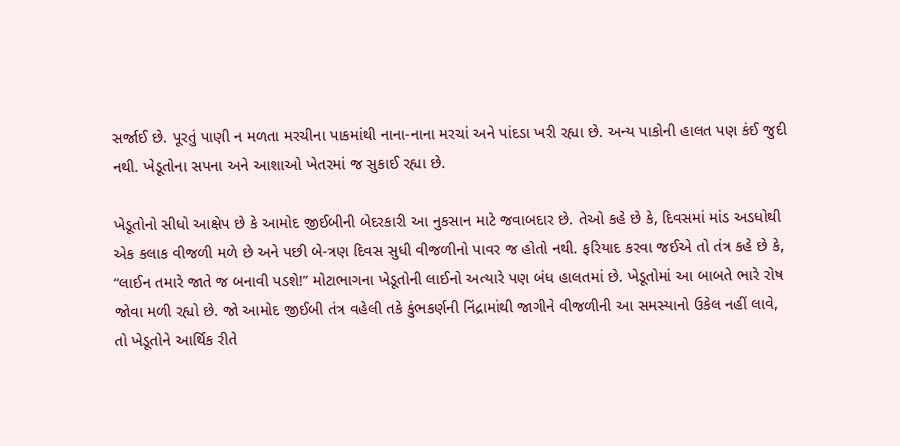સર્જાઈ છે. પૂરતું પાણી ન મળતા મરચીના પાકમાંથી નાના-નાના મરચાં અને પાંદડા ખરી રહ્યા છે. અન્ય પાકોની હાલત પણ કંઈ જુદી નથી. ખેડૂતોના સપના અને આશાઓ ખેતરમાં જ સુકાઈ રહ્યા છે.

ખેડૂતોનો સીધો આક્ષેપ છે કે આમોદ જીઈબીની બેદરકારી આ નુકસાન માટે જવાબદાર છે. તેઓ કહે છે કે, દિવસમાં માંડ અડધોથી એક કલાક વીજળી મળે છે અને પછી બે-ત્રણ દિવસ સુધી વીજળીનો પાવર જ હોતો નથી. ફરિયાદ કરવા જઈએ તો તંત્ર કહે છે કે, “લાઈન તમારે જાતે જ બનાવી પડશે!” મોટાભાગના ખેડૂતોની લાઈનો અત્યારે પણ બંધ હાલતમાં છે. ખેડૂતોમાં આ બાબતે ભારે રોષ જોવા મળી રહ્યો છે. જો આમોદ જીઈબી તંત્ર વહેલી તકે કુંભકર્ણની નિંદ્રામાંથી જાગીને વીજળીની આ સમસ્યાનો ઉકેલ નહીં લાવે, તો ખેડૂતોને આર્થિક રીતે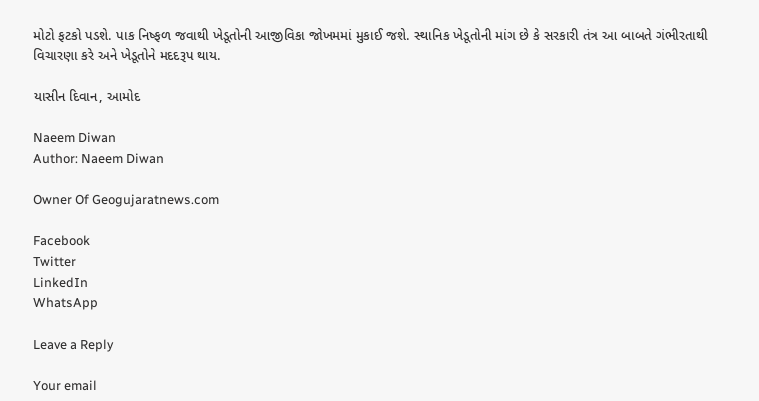મોટો ફટકો પડશે. પાક નિષ્ફળ જવાથી ખેડૂતોની આજીવિકા જોખમમાં મુકાઈ જશે. સ્થાનિક ખેડૂતોની માંગ છે કે સરકારી તંત્ર આ બાબતે ગંભીરતાથી વિચારણા કરે અને ખેડૂતોને મદદરૂપ થાય.

યાસીન દિવાન, આમોદ

Naeem Diwan
Author: Naeem Diwan

Owner Of Geogujaratnews.com

Facebook
Twitter
LinkedIn
WhatsApp

Leave a Reply

Your email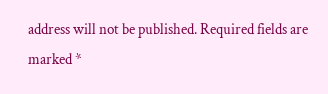address will not be published. Required fields are marked *